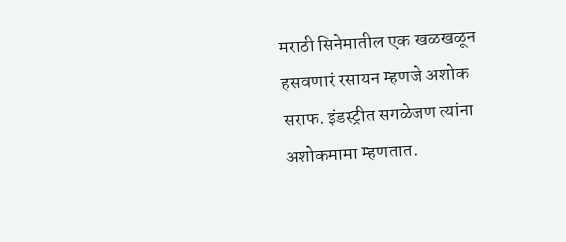मराठी सिनेमातील एक खळखळून हसवणारं रसायन म्हणजे अशोक सराफ. इंडस्ट्रीत सगळेजण त्यांना अशोकमामा म्हणतात.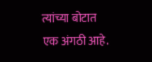त्यांच्या बोटात एक अंगठी आहे.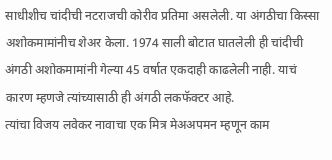साधीशीच चांदीची नटराजची कोरीव प्रतिमा असलेली. या अंगठीचा किस्सा अशोकमामांनीच शेअर केला. 1974 साली बोटात घातलेली ही चांदीची अंगठी अशोकमामांनी गेल्या 45 वर्षात एकदाही काढलेली नाही. याचं कारण म्हणजे त्यांच्यासाठी ही अंगठी लकफॅक्टर आहे.
त्यांचा विजय लवेकर नावाचा एक मित्र मेअअपमन म्हणून काम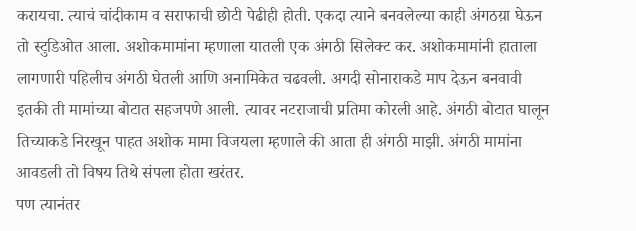करायचा. त्याचं चांदीकाम व सराफाची छोटी पेढीही होती. एकदा त्याने बनवलेल्या काही अंगठय़ा घेऊन तो स्टुडिओत आला. अशोकमामांना म्हणाला यातली एक अंगठी सिलेक्ट कर. अशोकमामांनी हाताला लागणारी पहिलीच अंगठी घेतली आणि अनामिकेत चढवली. अगदी सोनाराकडे माप देऊन बनवावी इतकी ती मामांच्या बोटात सहजपणे आली. त्यावर नटराजाची प्रतिमा कोरली आहे. अंगठी बोटात घालून तिच्याकडे निरखून पाहत अशोक मामा विजयला म्हणाले की आता ही अंगठी माझी. अंगठी मामांना आवडली तो विषय तिथे संपला होता खरंतर.
पण त्यानंतर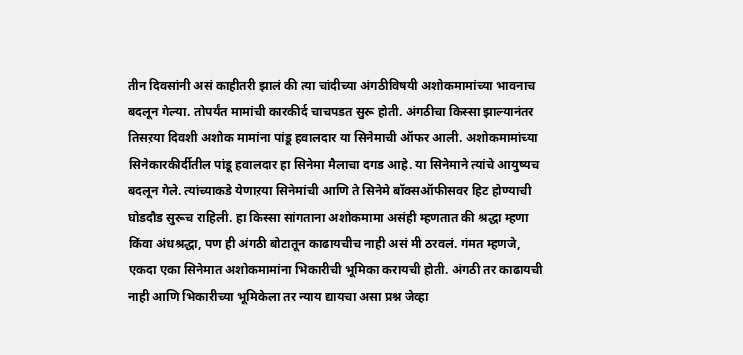तीन दिवसांनी असं काहीतरी झालं की त्या चांदीच्या अंगठीविषयी अशोकमामांच्या भावनाच बदलून गेल्या. तोपर्यंत मामांची कारकीर्द चाचपडत सुरू होती. अंगठीचा किस्सा झाल्यानंतर तिसऱया दिवशी अशोक मामांना पांडू हवालदार या सिनेमाची ऑफर आली. अशोकमामांच्या सिनेकारकीर्दीतील पांडू हवालदार हा सिनेमा मैलाचा दगड आहे. या सिनेमाने त्यांचे आयुष्यच बदलून गेले. त्यांच्याकडे येणाऱया सिनेमांची आणि ते सिनेमे बॉक्सऑफीसवर हिट होण्याची घोडदौड सुरूच राहिली. हा किस्सा सांगताना अशोकमामा असंही म्हणतात की श्रद्धा म्हणा किंवा अंधश्रद्धा, पण ही अंगठी बोटातून काढायचीच नाही असं मी ठरवलं. गंमत म्हणजे, एकदा एका सिनेमात अशोकमामांना भिकारीची भूमिका करायची होती. अंगठी तर काढायची नाही आणि भिकारीच्या भूमिकेला तर न्याय द्यायचा असा प्रश्न जेव्हा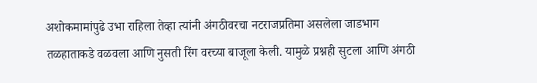अशोकमामांपुढे उभा राहिला तेव्हा त्यांनी अंगठीवरचा नटराजप्रतिमा असलेला जाडभाग तळहाताकडे वळवला आणि नुसती रिंग वरच्या बाजूला केली. यामुळे प्रश्नही सुटला आणि अंगठी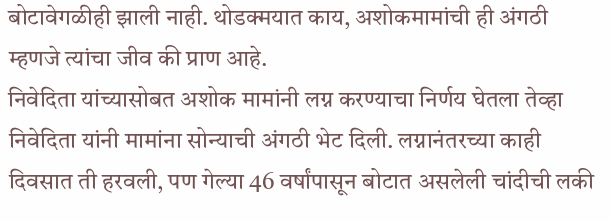बोटावेगळीही झाली नाही. थोडक्मयात काय, अशोकमामांची ही अंगठी म्हणजे त्यांचा जीव की प्राण आहे.
निवेदिता यांच्यासोबत अशोक मामांनी लग्न करण्याचा निर्णय घेतला तेव्हा निवेदिता यांनी मामांना सोन्याची अंगठी भेट दिली. लग्नानंतरच्या काही दिवसात ती हरवली, पण गेल्या 46 वर्षांपासून बोटात असलेली चांदीची लकी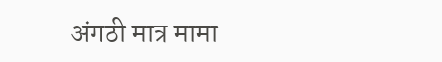अंगठी मात्र मामा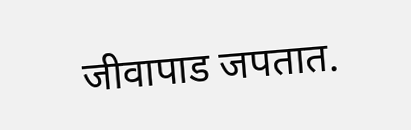जीवापाड जपतात.